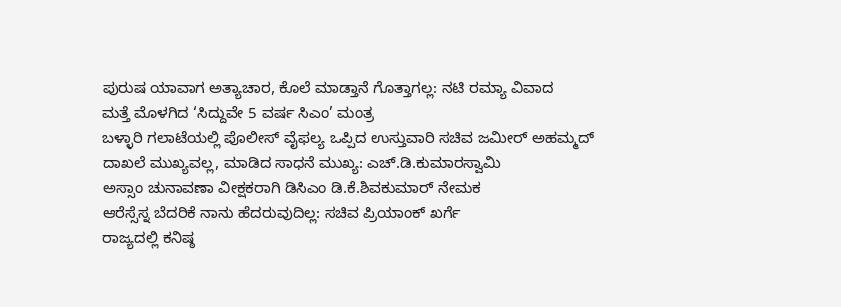ಪುರುಷ ಯಾವಾಗ ಅತ್ಯಾಚಾರ, ಕೊಲೆ ಮಾಡ್ತಾನೆ ಗೊತ್ತಾಗಲ್ಲ: ನಟಿ ರಮ್ಯಾ ವಿವಾದ
ಮತ್ತೆ ಮೊಳಗಿದ ‘ಸಿದ್ದುವೇ 5 ವರ್ಷ ಸಿಎಂ’ ಮಂತ್ರ
ಬಳ್ಳಾರಿ ಗಲಾಟೆಯಲ್ಲಿ ಪೊಲೀಸ್ ವೈಫಲ್ಯ ಒಪ್ಪಿದ ಉಸ್ತುವಾರಿ ಸಚಿವ ಜಮೀರ್ ಅಹಮ್ಮದ್
ದಾಖಲೆ ಮುಖ್ಯವಲ್ಲ, ಮಾಡಿದ ಸಾಧನೆ ಮುಖ್ಯ: ಎಚ್.ಡಿ.ಕುಮಾರಸ್ವಾಮಿ
ಅಸ್ಸಾಂ ಚುನಾವಣಾ ವೀಕ್ಷಕರಾಗಿ ಡಿಸಿಎಂ ಡಿ.ಕೆ.ಶಿವಕುಮಾರ್ ನೇಮಕ
ಆರೆಸ್ಸೆಸ್ನ ಬೆದರಿಕೆ ನಾನು ಹೆದರುವುದಿಲ್ಲ: ಸಚಿವ ಪ್ರಿಯಾಂಕ್ ಖರ್ಗೆ
ರಾಜ್ಯದಲ್ಲಿ ಕನಿಷ್ಠ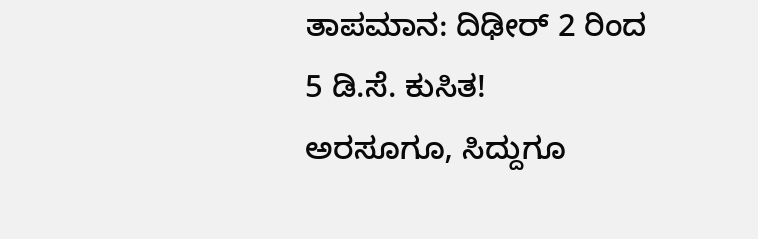ತಾಪಮಾನ: ದಿಢೀರ್ 2 ರಿಂದ 5 ಡಿ.ಸೆ. ಕುಸಿತ!
ಅರಸೂಗೂ, ಸಿದ್ದುಗೂ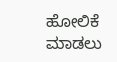ಹೋಲಿಕೆ ಮಾಡಲು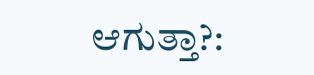ಆಗುತ್ತಾ?: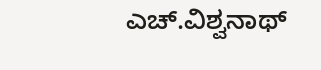ಎಚ್.ವಿಶ್ವನಾಥ್